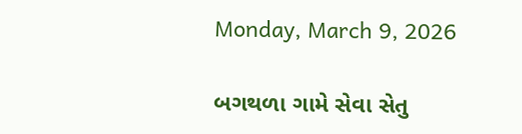Monday, March 9, 2026

બગથળા ગામે સેવા સેતુ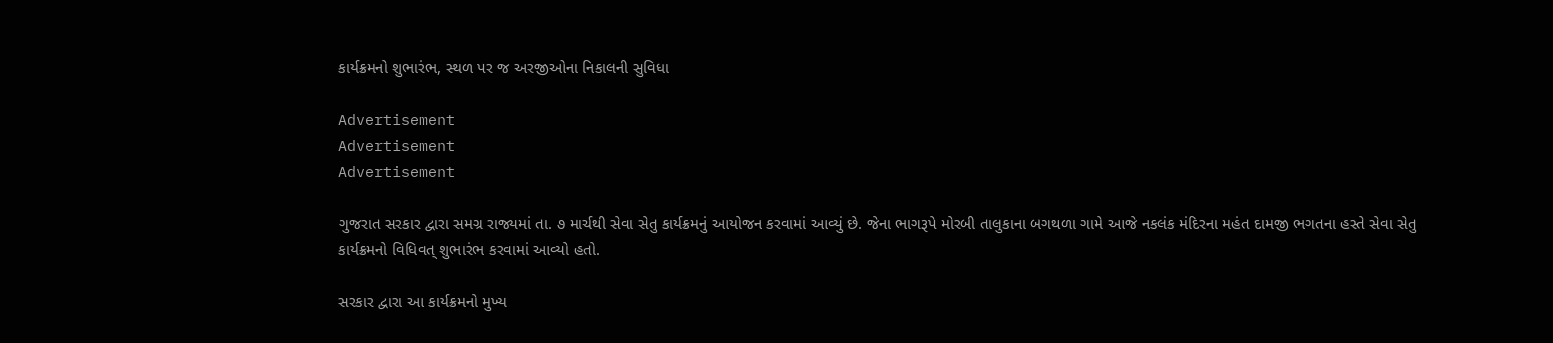કાર્યક્રમનો શુભારંભ, સ્થળ પર જ અરજીઓના નિકાલની સુવિધા

Advertisement
Advertisement
Advertisement

ગુજરાત સરકાર દ્વારા સમગ્ર રાજ્યમાં તા. ૭ માર્ચથી સેવા સેતુ કાર્યક્રમનું આયોજન કરવામાં આવ્યું છે. જેના ભાગરૂપે મોરબી તાલુકાના બગથળા ગામે આજે નકલંક મંદિરના મહંત દામજી ભગતના હસ્તે સેવા સેતુ કાર્યક્રમનો વિધિવત્ શુભારંભ કરવામાં આવ્યો હતો.

સરકાર દ્વારા આ કાર્યક્રમનો મુખ્ય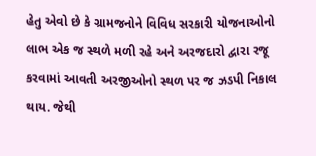હેતુ એવો છે કે ગ્રામજનોને વિવિધ સરકારી યોજનાઓનો લાભ એક જ સ્થળે મળી રહે અને અરજદારો દ્વારા રજૂ કરવામાં આવતી અરજીઓનો સ્થળ પર જ ઝડપી નિકાલ થાય. જેથી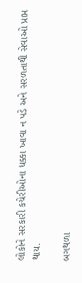લોકોને સરકારી કચેરીઓના ધક્કા ખાવા ન પડે અને સરળતાથી સેવાઓ પ્રાપ્ત થાય.

બગથળા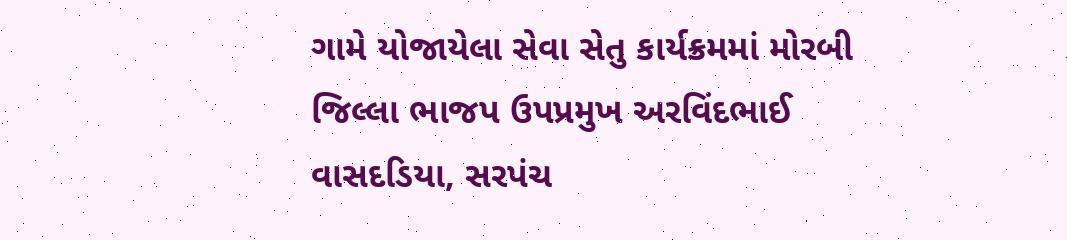ગામે યોજાયેલા સેવા સેતુ કાર્યક્રમમાં મોરબી જિલ્લા ભાજપ ઉપપ્રમુખ અરવિંદભાઈ વાસદડિયા, સરપંચ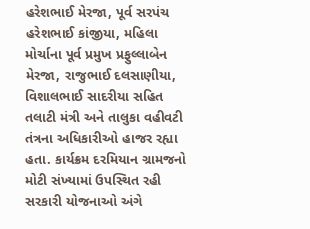હરેશભાઈ મેરજા, પૂર્વ સરપંચ હરેશભાઈ કાંજીયા, મહિલા મોર્ચાના પૂર્વ પ્રમુખ પ્રફુલ્લાબેન મેરજા, રાજુભાઈ દલસાણીયા, વિશાલભાઈ સાદરીયા સહિત તલાટી મંત્રી અને તાલુકા વહીવટી તંત્રના અધિકારીઓ હાજર રહ્યા હતા. કાર્યક્રમ દરમિયાન ગ્રામજનો મોટી સંખ્યામાં ઉપસ્થિત રહી સરકારી યોજનાઓ અંગે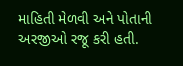માહિતી મેળવી અને પોતાની અરજીઓ રજૂ કરી હતી.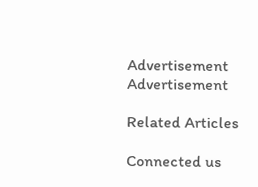Advertisement
Advertisement

Related Articles

Connected us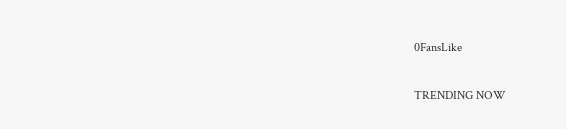0FansLike

TRENDING NOW